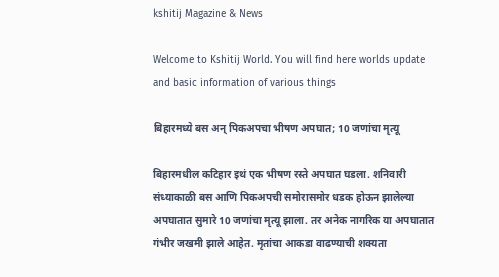kshitij Magazine & News

Welcome to Kshitij World. You will find here worlds update and basic information of various things

बिहारमध्ये बस अन् पिकअपचा भीषण अपघात; 10 जणांचा मृत्यू

बिहारमधील कटिहार इथं एक भीषण रस्ते अपघात घडला. शनिवारी संध्याकाळी बस आणि पिकअपची समोरासमोर धडक होऊन झालेल्या अपघातात सुमारे 10 जणांचा मृत्यू झाला. तर अनेक नागरिक या अपघातात गंभीर जखमी झाले आहेत. मृतांचा आकडा वाढण्याची शक्यता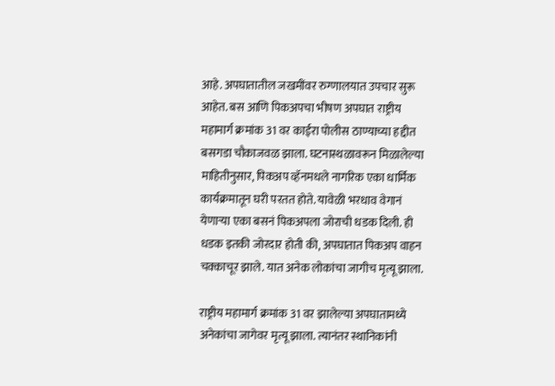आहे. अपघातातील जखमींवर रुग्णालयात उपचार सुरू आहेत. बस आणि पिकअपचा भीषण अपघात राष्ट्रीय महामार्ग क्रमांक 31 वर काईरा पोलीस ठाण्याच्या हद्दीत बसगडा चौकाजवळ झाला. घटनास्थळावरून मिळालेल्या माहितीनुसार, पिकअप व्हॅनमधले नागरिक एका धार्मिक कार्यक्रमातून घरी परतत होते. यावेळी भरधाव वेगानं येणाऱ्या एका बसनं पिकअपला जोराची धडक दिली. ही धडक इतकी जोरदार होती की, अपघातात पिकअप वाहन चक्काचूर झाले. यात अनेक लोकांचा जागीच मृत्यू झाला.

राष्ट्रीय महामार्ग क्रमांक 31 वर झालेल्या अपघातामध्ये अनेकांचा जागेवर मृत्यू झाला. त्यानंतर स्थानिकांनी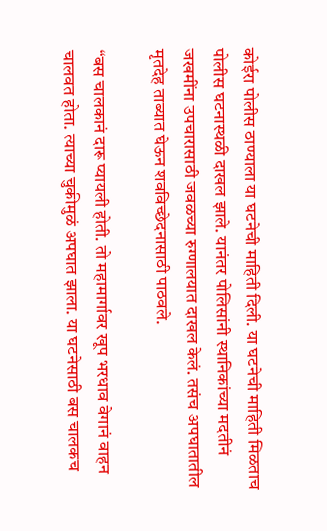कोईरा पोलीस ठाण्याला या घटनेची माहिती दिली. या घटनेची माहिती मिळताच पोलीस घटनास्थळी दाखल झाले. यानंतर पोलिसांनी स्थानिकांच्या मदतीनं जखमींना उपचारासाठी जवळच्या रुग्णालयात दाखल केलं. तसंच अपघातातील मृतदेह ताब्यात घेऊन शवविच्छेदनासाठी पाठवले.

“बस चालकानं दारू प्यायली होती. तो महामार्गावर खूप भरधाव वेगानं वाहन चालवत होता. त्याच्या चुकीमुळं अपघात झाला. या घटनेसाठी बस चालकच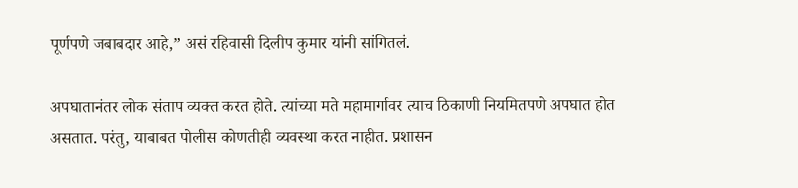पूर्णपणे जबाबदार आहे,” असं रहिवासी दिलीप कुमार यांनी सांगितलं.

अपघातानंतर लोक संताप व्यक्त करत होते. त्यांच्या मते महामार्गावर त्याच ठिकाणी नियमितपणे अपघात होत असतात. परंतु, याबाबत पोलीस कोणतीही व्यवस्था करत नाहीत. प्रशासन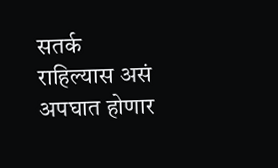सतर्क राहिल्यास असं अपघात होणार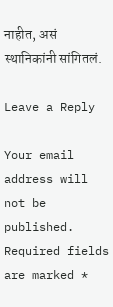नाहीत, असं स्थानिकांनी सांगितलं.

Leave a Reply

Your email address will not be published. Required fields are marked *